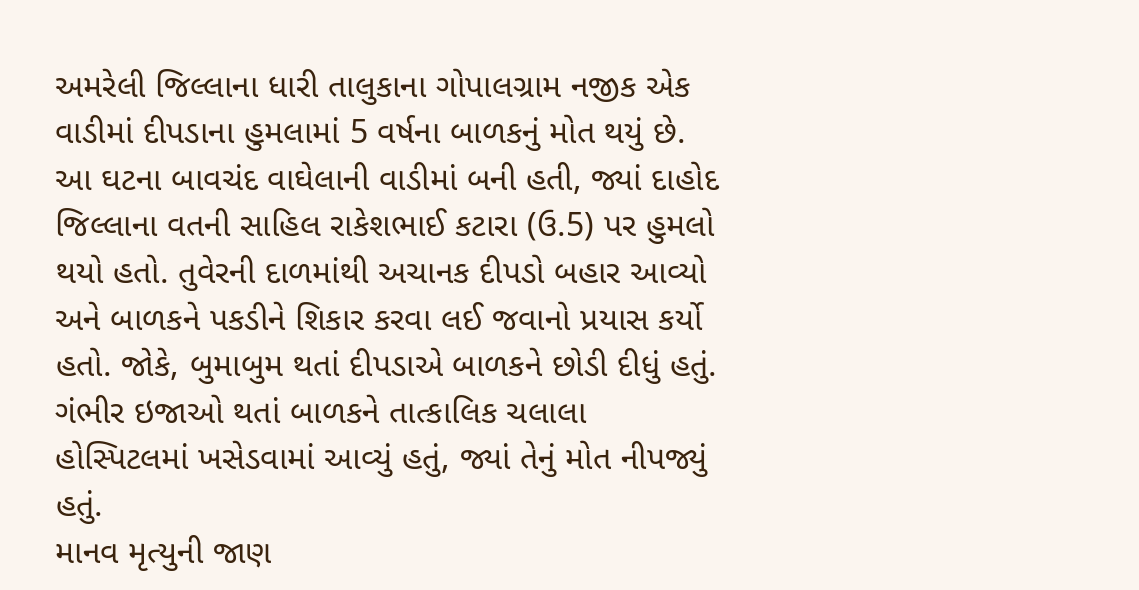અમરેલી જિલ્લાના ધારી તાલુકાના ગોપાલગ્રામ નજીક એક વાડીમાં દીપડાના હુમલામાં 5 વર્ષના બાળકનું મોત થયું છે. આ ઘટના બાવચંદ વાઘેલાની વાડીમાં બની હતી, જ્યાં દાહોદ જિલ્લાના વતની સાહિલ રાકેશભાઈ કટારા (ઉ.5) પર હુમલો થયો હતો. તુવેરની દાળમાંથી અચાનક દીપડો બહાર આવ્યો અને બાળકને પકડીને શિકાર કરવા લઈ જવાનો પ્રયાસ કર્યો હતો. જોકે, બુમાબુમ થતાં દીપડાએ બાળકને છોડી દીધું હતું. ગંભીર ઇજાઓ થતાં બાળકને તાત્કાલિક ચલાલા હોસ્પિટલમાં ખસેડવામાં આવ્યું હતું, જ્યાં તેનું મોત નીપજ્યું હતું.
માનવ મૃત્યુની જાણ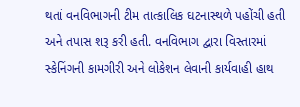થતાં વનવિભાગની ટીમ તાત્કાલિક ઘટનાસ્થળે પહોંચી હતી અને તપાસ શરૂ કરી હતી. વનવિભાગ દ્વારા વિસ્તારમાં સ્કેનિંગની કામગીરી અને લોકેશન લેવાની કાર્યવાહી હાથ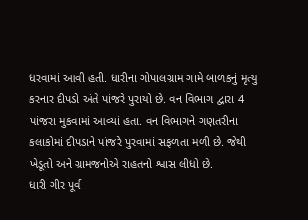ધરવામાં આવી હતી. ધારીના ગોપાલગ્રામ ગામે બાળકનું મૃત્યુ કરનાર દીપડો અંતે પાંજરે પુરાયો છે. વન વિભાગ દ્વારા 4 પાંજરા મુકવામાં આવ્યાં હતા. વન વિભાગને ગણતરીના કલાકોમાં દીપડાને પાંજરે પુરવામાં સફળતા મળી છે. જેથી ખેડૂતો અને ગ્રામજનોએ રાહતનો શ્વાસ લીધો છે.
ધારી ગીર પૂર્વ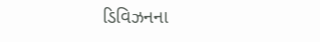ડિવિઝનના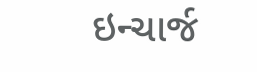ઇન્ચાર્જ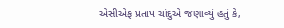એસીએફ પ્રતાપ ચાંદુએ જણાવ્યું હતું કે,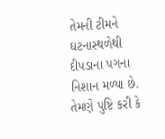તેમની ટીમને ઘટનાસ્થળેથી દીપડાના પગના નિશાન મળ્યા છે. તેમણે પુષ્ટિ કરી કે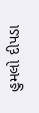હુમલો દીપડા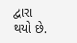દ્વારા થયો છે.